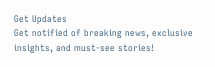Get Updates
Get notified of breaking news, exclusive insights, and must-see stories!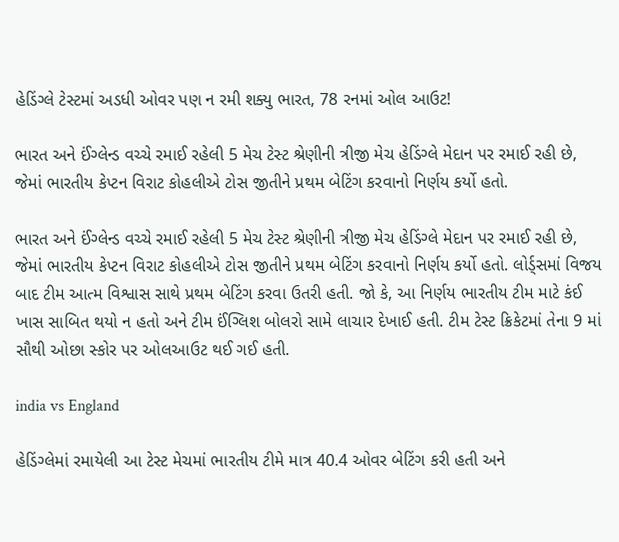હેડિંગ્લે ટેસ્ટમાં અડધી ઓવર પણ ન રમી શક્યુ ભારત, 78 રનમાં ઓલ આઉટ!

ભારત અને ઈંગ્લેન્ડ વચ્ચે રમાઈ રહેલી 5 મેચ ટેસ્ટ શ્રેણીની ત્રીજી મેચ હેડિંગ્લે મેદાન પર રમાઈ રહી છે, જેમાં ભારતીય કેપ્ટન વિરાટ કોહલીએ ટોસ જીતીને પ્રથમ બેટિંગ કરવાનો નિર્ણય કર્યો હતો.

ભારત અને ઈંગ્લેન્ડ વચ્ચે રમાઈ રહેલી 5 મેચ ટેસ્ટ શ્રેણીની ત્રીજી મેચ હેડિંગ્લે મેદાન પર રમાઈ રહી છે, જેમાં ભારતીય કેપ્ટન વિરાટ કોહલીએ ટોસ જીતીને પ્રથમ બેટિંગ કરવાનો નિર્ણય કર્યો હતો. લોર્ડ્સમાં વિજય બાદ ટીમ આત્મ વિશ્વાસ સાથે પ્રથમ બેટિંગ કરવા ઉતરી હતી. જો કે, આ નિર્ણય ભારતીય ટીમ માટે કંઈ ખાસ સાબિત થયો ન હતો અને ટીમ ઈંગ્લિશ બોલરો સામે લાચાર દેખાઈ હતી. ટીમ ટેસ્ટ ક્રિકેટમાં તેના 9 માં સૌથી ઓછા સ્કોર પર ઓલઆઉટ થઈ ગઈ હતી.

india vs England

હેડિંગ્લેમાં રમાયેલી આ ટેસ્ટ મેચમાં ભારતીય ટીમે માત્ર 40.4 ઓવર બેટિંગ કરી હતી અને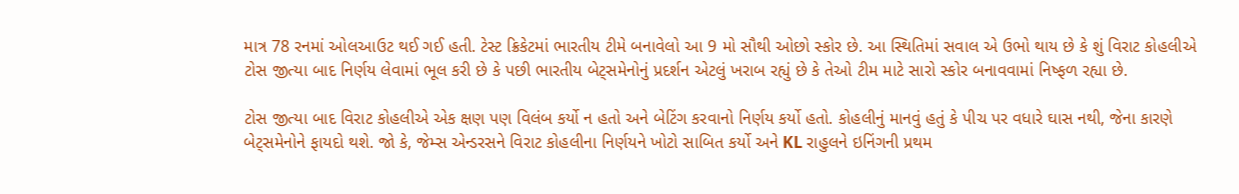માત્ર 78 રનમાં ઓલઆઉટ થઈ ગઈ હતી. ટેસ્ટ ક્રિકેટમાં ભારતીય ટીમે બનાવેલો આ 9 મો સૌથી ઓછો સ્કોર છે. આ સ્થિતિમાં સવાલ એ ઉભો થાય છે કે શું વિરાટ કોહલીએ ટોસ જીત્યા બાદ નિર્ણય લેવામાં ભૂલ કરી છે કે પછી ભારતીય બેટ્સમેનોનું પ્રદર્શન એટલું ખરાબ રહ્યું છે કે તેઓ ટીમ માટે સારો સ્કોર બનાવવામાં નિષ્ફળ રહ્યા છે.

ટોસ જીત્યા બાદ વિરાટ કોહલીએ એક ક્ષણ પણ વિલંબ કર્યો ન હતો અને બેટિંગ કરવાનો નિર્ણય કર્યો હતો. કોહલીનું માનવું હતું કે પીચ પર વધારે ઘાસ નથી, જેના કારણે બેટ્સમેનોને ફાયદો થશે. જો કે, જેમ્સ એન્ડરસને વિરાટ કોહલીના નિર્ણયને ખોટો સાબિત કર્યો અને KL રાહુલને ઇનિંગની પ્રથમ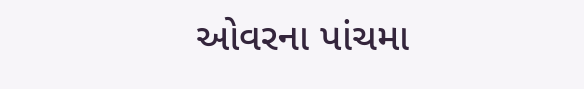ઓવરના પાંચમા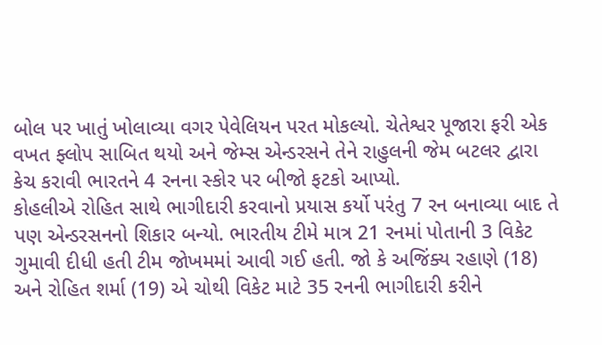બોલ પર ખાતું ખોલાવ્યા વગર પેવેલિયન પરત મોકલ્યો. ચેતેશ્વર પૂજારા ફરી એક વખત ફ્લોપ સાબિત થયો અને જેમ્સ એન્ડરસને તેને રાહુલની જેમ બટલર દ્વારા કેચ કરાવી ભારતને 4 રનના સ્કોર પર બીજો ફટકો આપ્યો.
કોહલીએ રોહિત સાથે ભાગીદારી કરવાનો પ્રયાસ કર્યો પરંતુ 7 રન બનાવ્યા બાદ તે પણ એન્ડરસનનો શિકાર બન્યો. ભારતીય ટીમે માત્ર 21 રનમાં પોતાની 3 વિકેટ ગુમાવી દીધી હતી ટીમ જોખમમાં આવી ગઈ હતી. જો કે અજિંક્ય રહાણે (18) અને રોહિત શર્મા (19) એ ચોથી વિકેટ માટે 35 રનની ભાગીદારી કરીને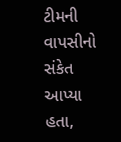ટીમની વાપસીનો સંકેત આપ્યા હતા,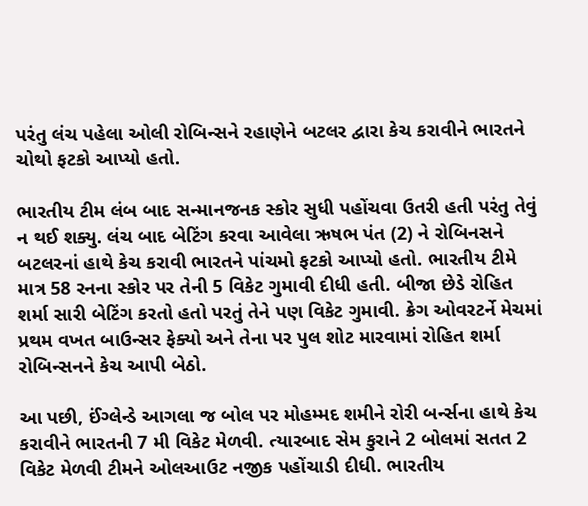પરંતુ લંચ પહેલા ઓલી રોબિન્સને રહાણેને બટલર દ્વારા કેચ કરાવીને ભારતને ચોથો ફટકો આપ્યો હતો.

ભારતીય ટીમ લંબ બાદ સન્માનજનક સ્કોર સુધી પહોંચવા ઉતરી હતી પરંતુ તેવું ન થઈ શક્યુ. લંચ બાદ બેટિંગ કરવા આવેલા ઋષભ પંત (2) ને રોબિનસને બટલરનાં હાથે કેચ કરાવી ભારતને પાંચમો ફટકો આપ્યો હતો. ભારતીય ટીમે માત્ર 58 રનના સ્કોર પર તેની 5 વિકેટ ગુમાવી દીધી હતી. બીજા છેડે રોહિત શર્મા સારી બેટિંગ કરતો હતો પરતું તેને પણ વિકેટ ગુમાવી. ક્રેગ ઓવરટર્ને મેચમાં પ્રથમ વખત બાઉન્સર ફેક્યો અને તેના પર પુલ શોટ મારવામાં રોહિત શર્મા રોબિન્સનને કેચ આપી બેઠો.

આ પછી, ઈંગ્લેન્ડે આગલા જ બોલ પર મોહમ્મદ શમીને રોરી બર્ન્સના હાથે કેચ કરાવીને ભારતની 7 મી વિકેટ મેળવી. ત્યારબાદ સેમ કુરાને 2 બોલમાં સતત 2 વિકેટ મેળવી ટીમને ઓલઆઉટ નજીક પહોંચાડી દીધી. ભારતીય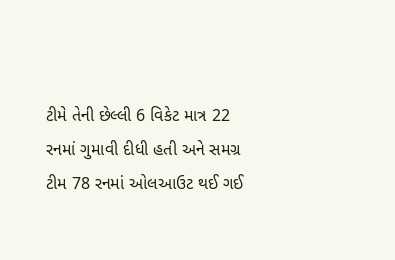ટીમે તેની છેલ્લી 6 વિકેટ માત્ર 22 રનમાં ગુમાવી દીધી હતી અને સમગ્ર ટીમ 78 રનમાં ઓલઆઉટ થઈ ગઈ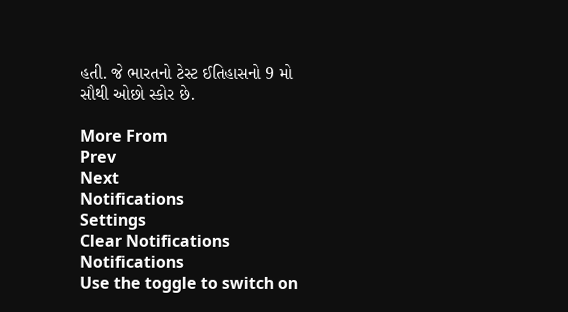હતી. જે ભારતનો ટેસ્ટ ઈતિહાસનો 9 મો સૌથી ઓછો સ્કોર છે.

More From
Prev
Next
Notifications
Settings
Clear Notifications
Notifications
Use the toggle to switch on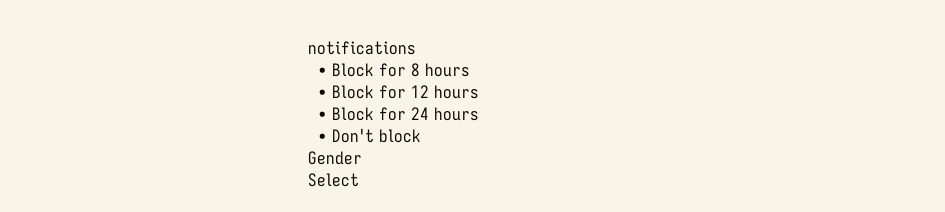notifications
  • Block for 8 hours
  • Block for 12 hours
  • Block for 24 hours
  • Don't block
Gender
Select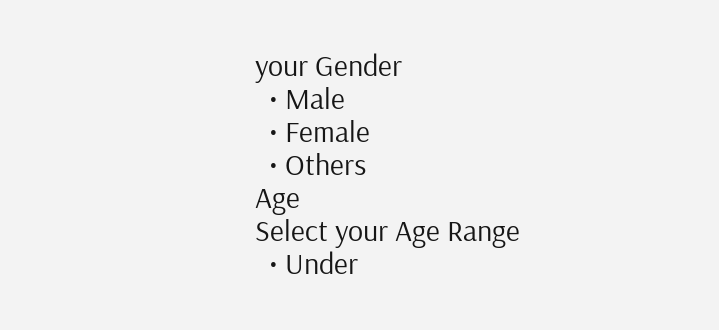your Gender
  • Male
  • Female
  • Others
Age
Select your Age Range
  • Under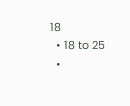18
  • 18 to 25
  •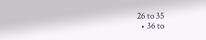26 to 35
  • 36 to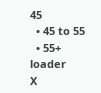45
  • 45 to 55
  • 55+
loader
X